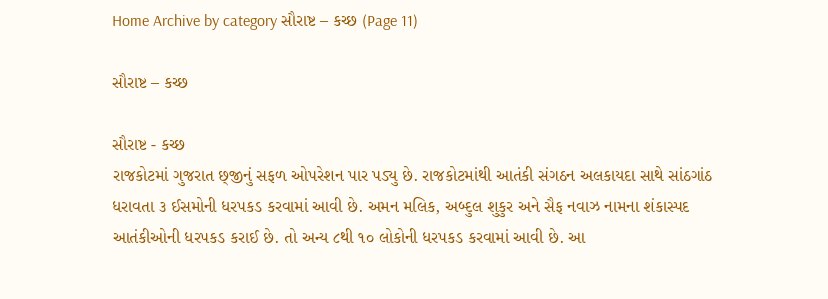Home Archive by category સૌરાષ્ટ – કચ્છ (Page 11)

સૌરાષ્ટ – કચ્છ

સૌરાષ્ટ - કચ્છ
રાજકોટમાં ગુજરાત છ્‌જીનું સફળ ઓપરેશન પાર પડ્યુ છે. રાજકોટમાંથી આતંકી સંગઠન અલકાયદા સાથે સાંઠગાંઠ ધરાવતા ૩ ઈસમોની ધરપકડ કરવામાં આવી છે. અમન મલિક, અબ્દુલ શુકુર અને સૈફ નવાઝ નામના શંકાસ્પદ આતંકીઓની ધરપકડ કરાઈ છે. તો અન્ય ૮થી ૧૦ લોકોની ધરપકડ કરવામાં આવી છે. આ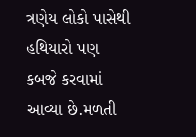ત્રણેય લોકો પાસેથી હથિયારો પણ કબજે કરવામાં આવ્યા છે.મળતી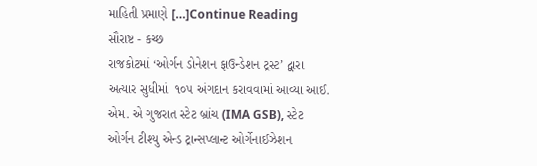માહિતી પ્રમાણે […]Continue Reading
સૌરાષ્ટ - કચ્છ
રાજકોટમાં ‘ઓર્ગન ડોનેશન ફાઉન્ડેશન ટ્રસ્ટ’ દ્વારા અત્યાર સુધીમાં  ૧૦૫ અંગદાન કરાવવામાં આવ્યા આઈ. એમ. એ ગુજરાત સ્ટેટ બ્રાંચ (IMA GSB), સ્ટેટ ઓર્ગન ટીશ્યુ એન્ડ ટ્રાન્સપ્લાન્ટ ઓર્ગેનાઈઝેશન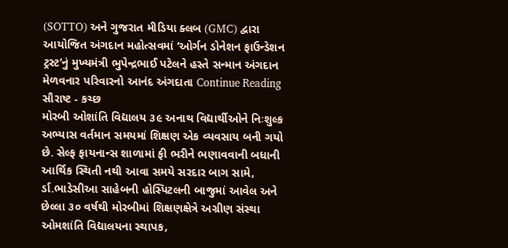(SOTTO) અને ગુજરાત મીડિયા ક્લબ (GMC) દ્વારા આયોજિત અંગદાન મહોત્સવમાં ‘ઓર્ગન ડોનેશન ફાઉન્ડેશન ટ્રસ્ટ’નું મુખ્યમંત્રી ભુપેન્દ્રભાઈ પટેલને હસ્તે સન્માન અંગદાન મેળવનાર પરિવારનો આનંદ અંગદાતા Continue Reading
સૌરાષ્ટ - કચ્છ
મોરબી ઓશાંતિ વિદ્યાલય ૩૯ અનાથ વિદ્યાર્થીઓને નિઃશુલ્ક અભ્યાસ વર્તમાન સમયમાં શિક્ષણ એક વ્યવસાય બની ગયો છે. સેલ્ફ ફાયનાન્સ શાળામાં ફી ભરીને ભણાવવાની બધાની આર્થિક સ્થિતી નથી આવા સમયે સરદાર બાગ સામે, ર્ડા.ભાડેસીઆ સાહેબની હોસ્પિટલની બાજુમાં આવેલ અને છેલ્લા ૩૦ વર્ષથી મોરબીમાં શિક્ષણક્ષેત્રે અગ્રીણ સંસ્થા ઓમશાંતિ વિદ્યાલયના સ્થાપક,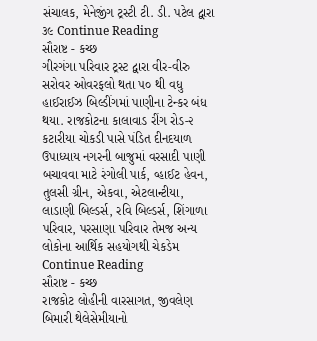સંચાલક, મેનેજીંગ ટ્રસ્ટી ટી. ડી. પટેલ દ્વારા ૩૯ Continue Reading
સૌરાષ્ટ - કચ્છ
ગીરગંગા પરિવાર ટ્રસ્ટ દ્વારા વીર-વીરુ સરોવર ઓવરફલો થતા ૫૦ થી વધુ હાઈરાઈઝ બિલ્ડીંગમાં પાણીના ટેન્કર બંધ થયા. રાજકોટના કાલાવાડ રીંગ રોડ-૨ કટારીયા ચોકડી પાસે પંડિત દીનદયાળ ઉપાધ્યાય નગરની બાજુમાં વરસાદી પાણી બચાવવા માટે રંગોલી પાર્ક, વ્હાઈટ હેવન, તુલસી ગ્રીન, એકવા, એટલાન્ટીયા, લાડાણી બિલ્ડર્સ, રવિ બિલ્ડર્સ, શિંગાળા પરિવાર, પરસાણા પરિવાર તેમજ અન્ય લોકોના આર્થિક સહયોગથી ચેકડેમ Continue Reading
સૌરાષ્ટ - કચ્છ
રાજકોટ લોહીની વારસાગત, જીવલેણ બિમારી થેલેસેમીયાનો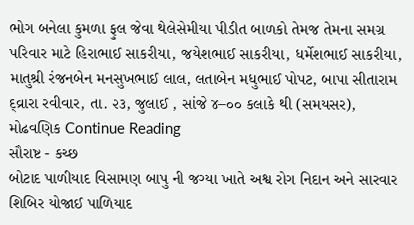ભોગ બનેલા કુમળા ફુલ જેવા થેલેસેમીયા પીડીત બાળકો તેમજ તેમના સમગ્ર પરિવાર માટે હિરાભાઈ સાકરીયા, જયેશભાઈ સાકરીયા, ધર્મેશભાઈ સાકરીયા, માતુશ્રી રંજનબેન મનસુખભાઈ લાલ, લતાબેન મધુભાઈ પોપટ, બાપા સીતારામ દ્વ્રારા રવીવાર, તા. ૨૩, જુલાઈ , સાંજે ૪–૦૦ કલાકે થી (સમયસર), મોઢવણિક Continue Reading
સૌરાષ્ટ - કચ્છ
બોટાદ પાળીયાદ વિસામણ બાપુ ની જગ્યા ખાતે અશ્વ રોગ નિદાન અને સારવાર શિબિર યોજાઈ પાળિયાદ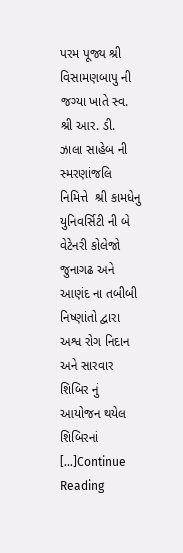પરમ પૂજ્ય શ્રી વિસામણબાપુ ની જગ્યા ખાતે સ્વ. શ્રી આર. ડી. ઝાલા સાહેબ ની સ્મરણાંજલિ નિમિત્તે  શ્રી કામધેનુ યુનિવર્સિટી ની બે વેટેનરી કોલેજો જુનાગઢ અને આણંદ ના તબીબી નિષ્ણાંતો દ્વારા અશ્વ રોગ નિદાન અને સારવાર શિબિર નું આયોજન થયેલ શિબિરનાં  […]Continue Reading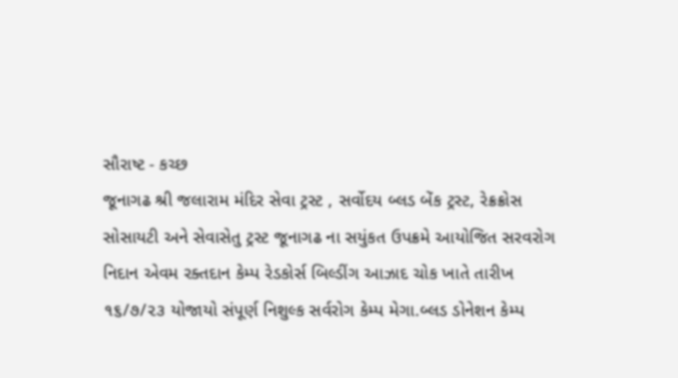સૌરાષ્ટ - કચ્છ
જૂનાગઢ શ્રી જલારામ મંદિર સેવા ટ્રસ્ટ , સર્વોદય બ્લડ બેંક ટ્રસ્ટ, રેક્રક્રોસ સોસાયટી અને સેવાસેતુ ટ્રસ્ટ જૂનાગઢ ના સયુંકત ઉપક્રમે આયોજિત સરવરોગ નિદાન એવમ રક્તદાન કેમ્પ રેડકોર્સ બિલ્ડીંગ આઝાદ ચોક ખાતે તારીખ ૧૬/૭/૨૩ યોજાયો સંપૂર્ણ નિશુલ્ક સર્વરોગ કેમ્પ મેગા.બ્લડ ડોનેશન કેમ્પ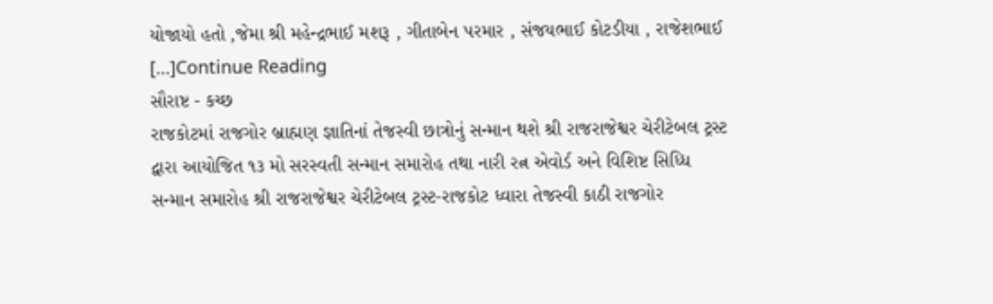યોજાયો હતો ,જેમા શ્રી મહેન્દ્રભાઈ મશરૂ , ગીતાબેન પરમાર , સંજયભાઈ કોટડીયા , રાજેશભાઈ […]Continue Reading
સૌરાષ્ટ - કચ્છ
રાજકોટમાં રાજગોર બ્રાહ્મણ જ્ઞાતિનાં તેજસ્વી છાત્રોનું સન્માન થશે શ્રી રાજરાજેશ્વર ચેરીટેબલ ટ્રસ્ટ દ્વારા આયોજિત ૧૩ મો સરસ્વતી સન્માન સમારોહ તથા નારી રત્ન એવોર્ડ અને વિશિષ્ટ સિધ્ધિ સન્માન સમારોહ શ્રી રાજરાજેશ્વર ચેરીટેબલ ટ્રસ્ટ-રાજકોટ ધ્વારા તેજસ્વી કાઠી રાજગોર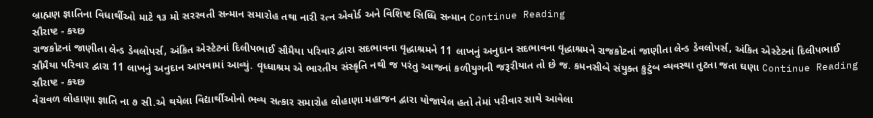બ્રાહ્મણ જ્ઞાતિના વિધાર્થીઓ માટે ૧૩ મો સરસ્વતી સન્માન સમારોહ તથા નારી રત્ન એવોર્ડ અને વિશિષ્ટ સિધ્ધિ સન્માન Continue Reading
સૌરાષ્ટ - કચ્છ
રાજકોટનાં જાણીતા લેન્ડ ડેવલોપર્સ, અંકિત એસ્ટેટનાં દિલીપભાઈ સૌમૈયા પરિવાર દ્વારા સદભાવના વૃદ્ધાશ્રમને 11 લાખનું અનુદાન સદભાવના વૃદ્ધાશ્રમને રાજકોટનાં જાણીતા લેન્ડ ડેવલોપર્સ, અંકિત એસ્ટેટનાં દિલીપભાઈ સૌમૈયા પરિવાર દ્વારા 11 લાખનું અનુદાન આપવામાં આવ્યું. વૃધ્ધાશ્રમ એ ભારતીય સંસ્કૃતિ નથી જ પરંતુ આજનાં કળીયુગની જરૂરીયાત તો છે જ. કમનસીબે સંયુક્ત કુટુંબ વ્યવસ્થા તુટતા જતા ઘણા Continue Reading
સૌરાષ્ટ - કચ્છ
વેરાવળ લોહાણા જ્ઞાતિ ના ૭ સી.એ થયેલા વિદ્યાર્થીઓનો ભવ્ય સત્કાર સમારોહ લોહાણા મહાજન દ્વારા યોજાયેલ હતો તેમાં પરીવાર સાથે આવેલા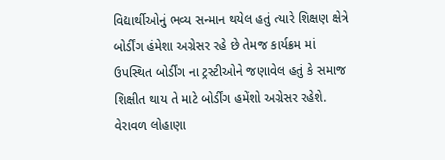વિદ્યાર્થીઓનું ભવ્ય સન્માન થયેલ હતું ત્યારે શિક્ષણ ક્ષેત્રે બોર્ડીંગ હંમેશા અગ્રેસર રહે છે તેમજ કાર્યક્રમ માં ઉપસ્થિત બોર્ડીંગ ના ટ્રસ્ટીઓને જણાવેલ હતું કે સમાજ શિક્ષીત થાય તે માટે બોર્ડીંગ હમેંશો અગ્રેસર રહેશે. વેરાવળ લોહાણા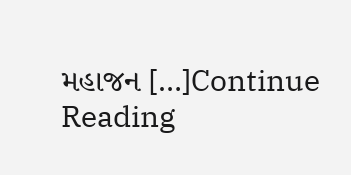મહાજન […]Continue Reading